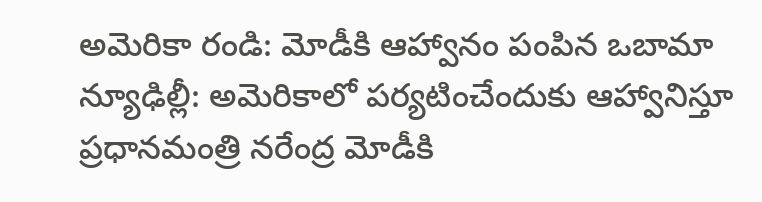అమెరికా రండి: మోడీకి ఆహ్వానం పంపిన ఒబామా
న్యూఢిల్లీ: అమెరికాలో పర్యటించేందుకు ఆహ్వానిస్తూ ప్రధానమంత్రి నరేంద్ర మోడీకి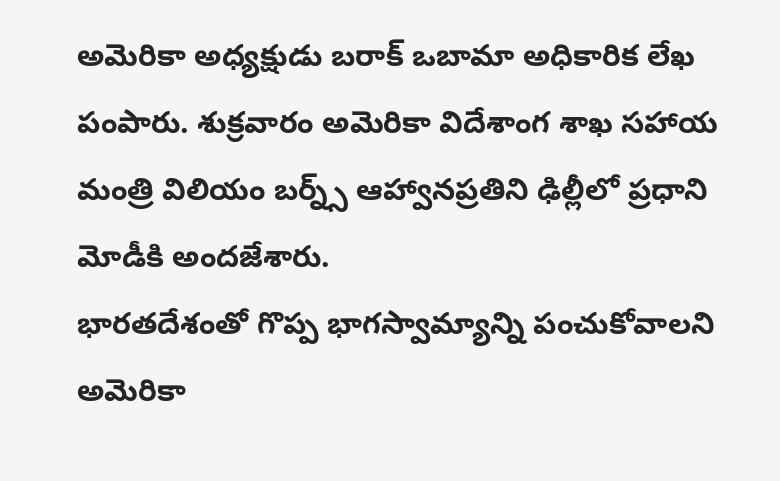అమెరికా అధ్యక్షుడు బరాక్ ఒబామా అధికారిక లేఖ పంపారు. శుక్రవారం అమెరికా విదేశాంగ శాఖ సహాయ మంత్రి విలియం బర్న్స్ ఆహ్వానప్రతిని ఢిల్లీలో ప్రధాని మోడీకి అందజేశారు.
భారతదేశంతో గొప్ప భాగస్వామ్యాన్ని పంచుకోవాలని అమెరికా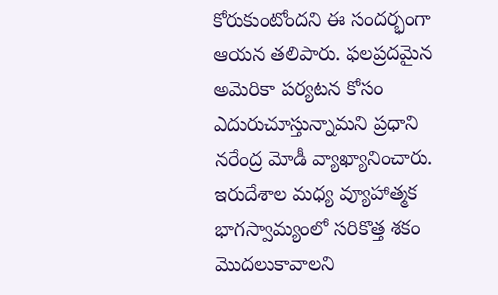కోరుకుంటోందని ఈ సందర్భంగా ఆయన తలిపారు. ఫలప్రదమైన అమెరికా పర్యటన కోసం ఎదురుచూస్తున్నామని ప్రధాని నరేంద్ర మోడీ వ్యాఖ్యానించారు. ఇరుదేశాల మధ్య వ్యూహాత్మక భాగస్వామ్యంలో సరికొత్త శకం మొదలుకావాలని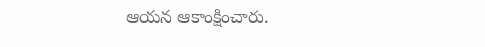ఆయన ఆకాంక్షించారు.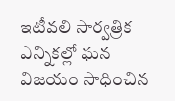ఇటీవలి సార్వత్రిక ఎన్నికల్లో ఘన విజయం సాధించిన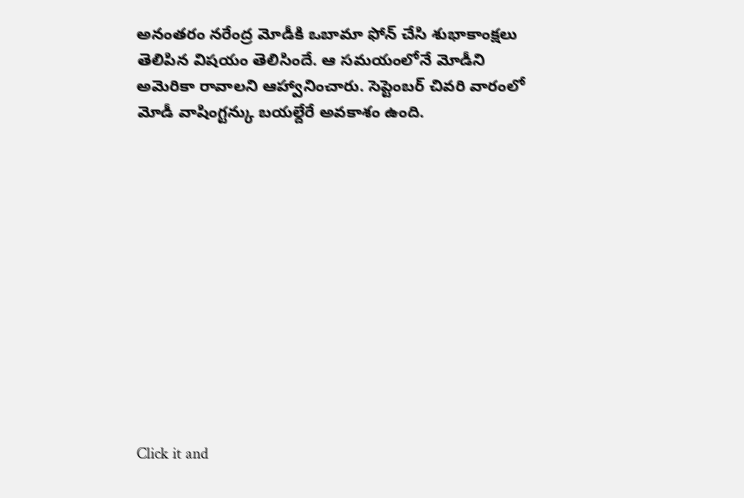అనంతరం నరేంద్ర మోడీకి ఒబామా ఫోన్ చేసి శుభాకాంక్షలు తెలిపిన విషయం తెలిసిందే. ఆ సమయంలోనే మోడీని అమెరికా రావాలని ఆహ్వానించారు. సెప్టెంబర్ చివరి వారంలో మోడీ వాషింగ్టన్కు బయల్దేరే అవకాశం ఉంది.












Click it and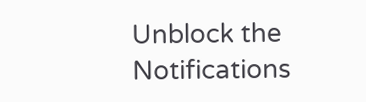Unblock the Notifications